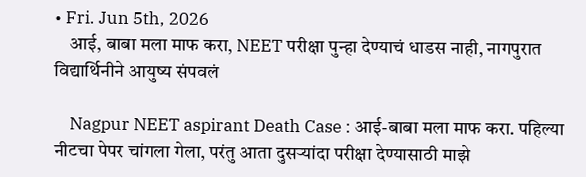• Fri. Jun 5th, 2026
    आई, बाबा मला माफ करा, NEET परीक्षा पुन्हा देण्याचं धाडस नाही, नागपुरात विद्यार्थिनीने आयुष्य संपवलं

    Nagpur NEET aspirant Death Case : आई-बाबा मला माफ करा. पहिल्या नीटचा पेपर चांगला गेला, परंतु आता दुसऱ्यांदा परीक्षा देण्यासाठी माझे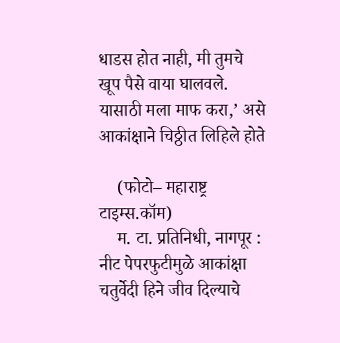धाडस होत नाही, मी तुमचे खूप पैसे वाया घालवले. यासाठी मला माफ करा,’ असे आकांक्षाने चिठ्ठीत लिहिले होते

    (फोटो– महाराष्ट्र टाइम्स.कॉम)
    म. टा. प्रतिनिधी, नागपूर : नीट पेपरफुटीमुळे आकांक्षा चतुर्वेदी हिने जीव दिल्याचे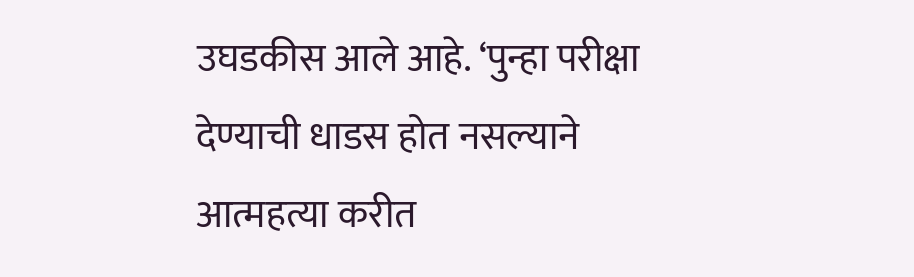उघडकीस आले आहे. ‘पुन्हा परीक्षा देण्याची धाडस होत नसल्याने आत्महत्या करीत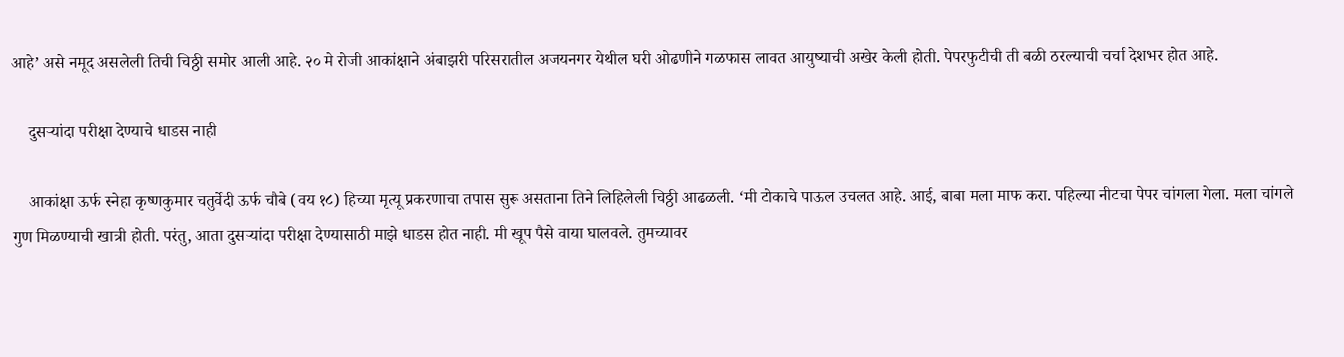आहे’ असे नमूद असलेली तिची चिठ्ठी समोर आली आहे. २० मे रोजी आकांक्षाने अंबाझरी परिसरातील अजयनगर येथील घरी ओढणीने गळफास लावत आयुष्याची अखेर केली होती. पेपरफुटीची ती बळी ठरल्याची चर्चा देशभर होत आहे.

    दुसऱ्यांदा परीक्षा देण्याचे धाडस नाही

    आकांक्षा ऊर्फ स्नेहा कृष्णकुमार चतुर्वेदी ऊर्फ चौबे (वय १८) हिच्या मृत्यू प्रकरणाचा तपास सुरू असताना तिने लिहिलेली चिठ्ठी आढळली. ‘मी टोकाचे पाऊल उचलत आहे. आई, बाबा मला माफ करा. पहिल्या नीटचा पेपर चांगला गेला. मला चांगले गुण मिळण्याची खात्री होती. परंतु, आता दुसऱ्यांदा परीक्षा देण्यासाठी माझे धाडस होत नाही. मी खूप पैसे वाया घालवले. तुमच्यावर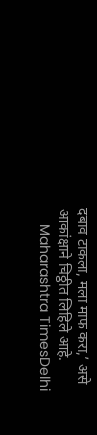दबाव टाकला, मला माफ करा,’ असे आकांक्षाने चिठ्ठीत लिहिले आहे.
    Maharashtra TimesDelhi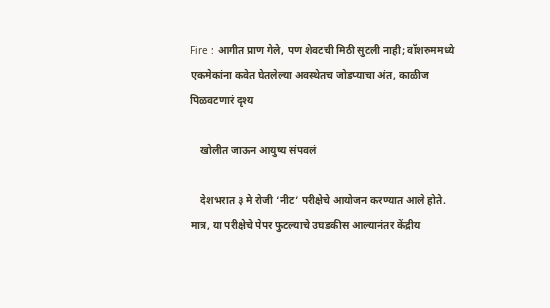Fire : आगीत प्राण गेले, पण शेवटची मिठी सुटली नाही; वॉशरुममध्ये एकमेकांना कवेत घेतलेल्या अवस्थेतच जोडप्याचा अंत, काळीज पिळवटणारं दृश्य

    खोलीत जाऊन आयुष्य संपवलं

    देशभरात ३ मे रोजी ‘नीट’ परीक्षेचे आयोजन करण्यात आले होते. मात्र, या परीक्षेचे पेपर फुटल्याचे उघडकीस आल्यानंतर केंद्रीय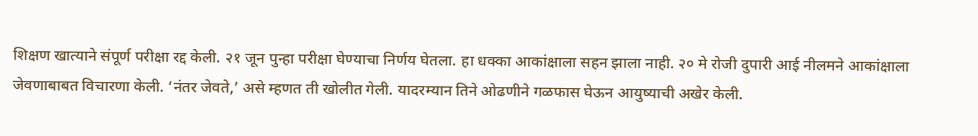शिक्षण खात्याने संपूर्ण परीक्षा रद्द केली. २१ जून पुन्हा परीक्षा घेण्याचा निर्णय घेतला. हा धक्का आकांक्षाला सहन झाला नाही. २० मे रोजी दुपारी आई नीलमने आकांक्षाला जेवणाबाबत विचारणा केली. ‘नंतर जेवते,’ असे म्हणत ती खोलीत गेली. यादरम्यान तिने ओढणीने गळफास घेऊन आयुष्याची अखेर केली.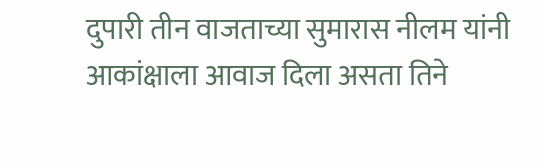दुपारी तीन वाजताच्या सुमारास नीलम यांनी आकांक्षाला आवाज दिला असता तिने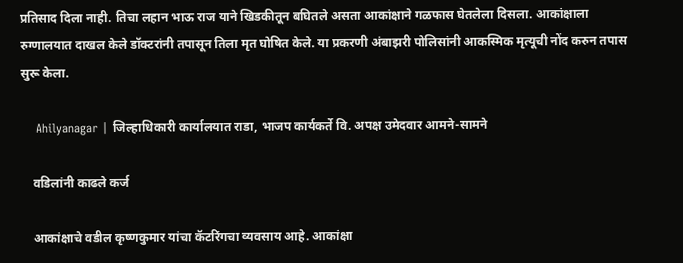प्रतिसाद दिला नाही. तिचा लहान भाऊ राज याने खिडकीतून बघितले असता आकांक्षाने गळफास घेतलेला दिसला. आकांक्षाला रुग्णालयात दाखल केले डॉक्टरांनी तपासून तिला मृत घोषित केले. या प्रकरणी अंबाझरी पोलिसांनी आकस्मिक मृत्यूची नोंद करुन तपास सुरू केला.

    Ahilyanagar | जिल्हाधिकारी कार्यालयात राडा, भाजप कार्यकर्ते वि. अपक्ष उमेदवार आमने-सामने

    वडिलांनी काढले कर्ज

    आकांक्षाचे वडील कृष्णकुमार यांचा कॅटरिंगचा व्यवसाय आहे. आकांक्षा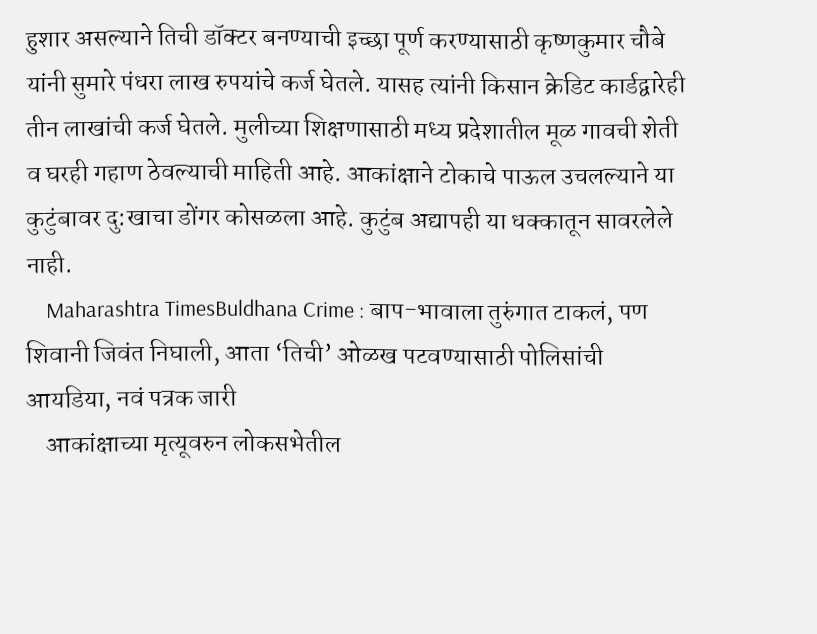हुशार असल्याने तिची डॉक्टर बनण्याची इच्छा पूर्ण करण्यासाठी कृष्णकुमार चौबे यांनी सुमारे पंधरा लाख रुपयांचे कर्ज घेतले. यासह त्यांनी किसान क्रेडिट कार्डद्वारेही तीन लाखांची कर्ज घेतले. मुलीच्या शिक्षणासाठी मध्य प्रदेशातील मूळ गावची शेती व घरही गहाण ठेवल्याची माहिती आहे. आकांक्षाने टोकाचे पाऊल उचलल्याने या कुटुंबावर दु:खाचा डोंगर कोसळला आहे. कुटुंब अद्यापही या धक्कातून सावरलेले नाही.
    Maharashtra TimesBuldhana Crime : बाप-भावाला तुरुंगात टाकलं, पण शिवानी जिवंत निघाली, आता ‘तिची’ ओळख पटवण्यासाठी पोलिसांची आयडिया, नवं पत्रक जारी
    आकांक्षाच्या मृत्यूवरुन लोकसभेतील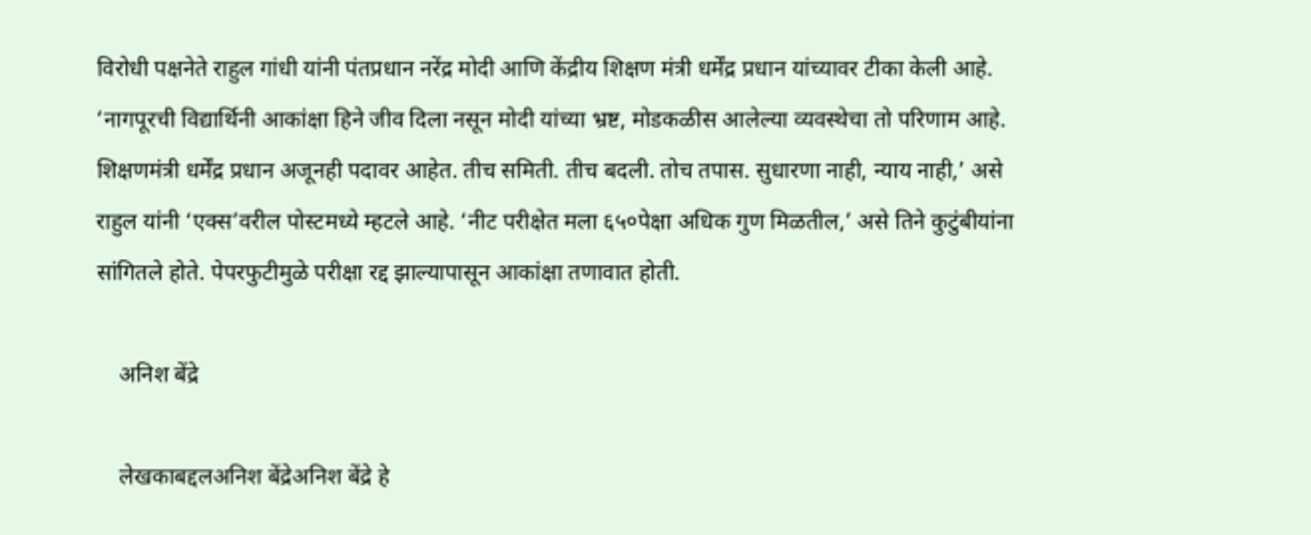विरोधी पक्षनेते राहुल गांधी यांनी पंतप्रधान नरेंद्र मोदी आणि केंद्रीय शिक्षण मंत्री धर्मेंद्र प्रधान यांच्यावर टीका केली आहे. ‘नागपूरची विद्यार्थिनी आकांक्षा हिने जीव दिला नसून मोदी यांच्या भ्रष्ट, मोडकळीस आलेल्या व्यवस्थेचा तो परिणाम आहे. शिक्षणमंत्री धर्मेंद्र प्रधान अजूनही पदावर आहेत. तीच समिती. तीच बदली. तोच तपास. सुधारणा नाही, न्याय नाही,’ असे राहुल यांनी ‘एक्स’वरील पोस्टमध्ये म्हटले आहे. ‘नीट परीक्षेत मला ६५०पेक्षा अधिक गुण मिळतील,’ असे तिने कुटुंबीयांना सांगितले होते. पेपरफुटीमुळे परीक्षा रद्द झाल्यापासून आकांक्षा तणावात होती.

    अनिश बेंद्रे

    लेखकाबद्दलअनिश बेंद्रेअनिश बेंद्रे हे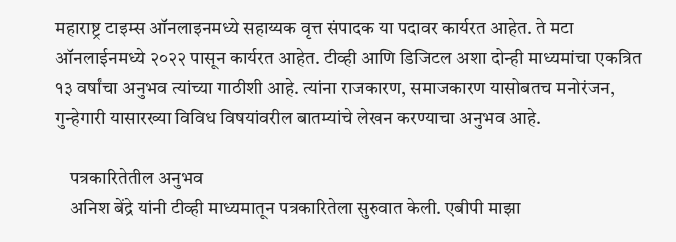महाराष्ट्र टाइम्स ऑनलाइनमध्ये सहाय्यक वृत्त संपादक या पदावर कार्यरत आहेत. ते मटा ऑनलाईनमध्ये २०२२ पासून कार्यरत आहेत. टीव्ही आणि डिजिटल अशा दोन्ही माध्यमांचा एकत्रित १३ वर्षांचा अनुभव त्यांच्या गाठीशी आहे. त्यांना राजकारण, समाजकारण यासोबतच मनोरंजन, गुन्हेगारी यासारख्या विविध विषयांवरील बातम्यांचे लेखन करण्याचा अनुभव आहे.

    पत्रकारितेतील अनुभव
    अनिश बेंद्रे यांनी टीव्ही माध्यमातून पत्रकारितेला सुरुवात केली. एबीपी माझा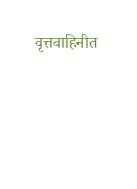वृत्तवाहिनीत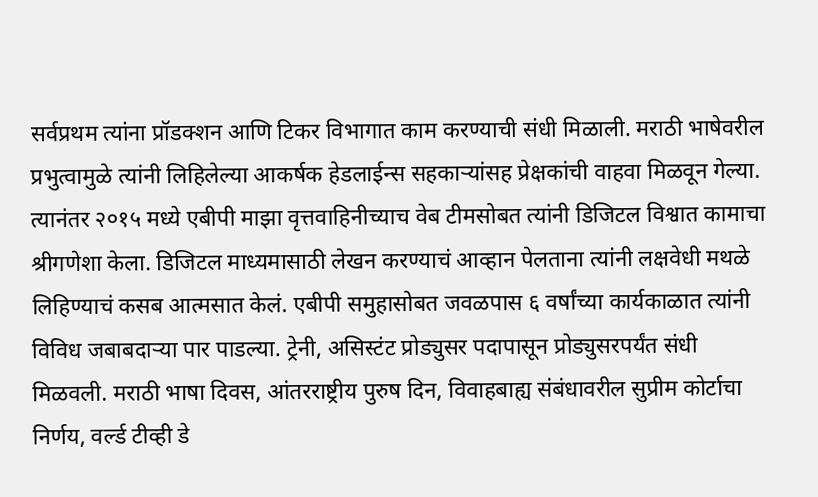सर्वप्रथम त्यांना प्रॉडक्शन आणि टिकर विभागात काम करण्याची संधी मिळाली. मराठी भाषेवरील प्रभुत्वामुळे त्यांनी लिहिलेल्या आकर्षक हेडलाईन्स सहकाऱ्यांसह प्रेक्षकांची वाहवा मिळवून गेल्या. त्यानंतर २०१५ मध्ये एबीपी माझा वृत्तवाहिनीच्याच वेब टीमसोबत त्यांनी डिजिटल विश्वात कामाचा श्रीगणेशा केला. डिजिटल माध्यमासाठी लेखन करण्याचं आव्हान पेलताना त्यांनी लक्षवेधी मथळे लिहिण्याचं कसब आत्मसात केलं. एबीपी समुहासोबत जवळपास ६ वर्षांच्या कार्यकाळात त्यांनी विविध जबाबदाऱ्या पार पाडल्या. ट्रेनी, असिस्टंट प्रोड्युसर पदापासून प्रोड्युसरपर्यंत संधी मिळवली. मराठी भाषा दिवस, आंतरराष्ट्रीय पुरुष दिन, विवाहबाह्य संबंधावरील सुप्रीम कोर्टाचा निर्णय, वर्ल्ड टीव्ही डे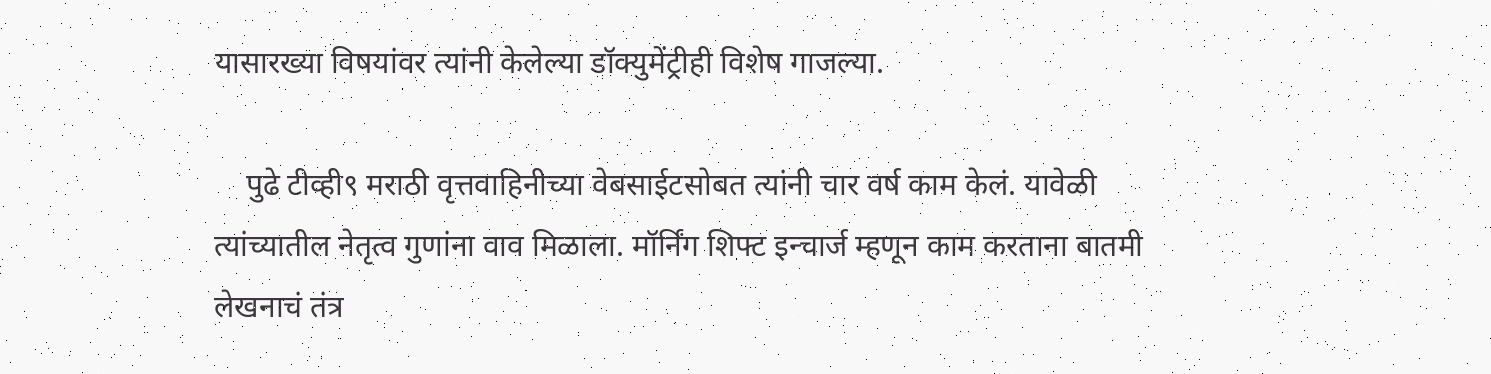यासारख्या विषयांवर त्यांनी केलेल्या डॉक्युमेंट्रीही विशेष गाजल्या.

    पुढे टीव्ही९ मराठी वृत्तवाहिनीच्या वेबसाईटसोबत त्यांनी चार वर्ष काम केलं. यावेळी त्यांच्यातील नेतृत्व गुणांना वाव मिळाला. मॉर्निंग शिफ्ट इन्चार्ज म्हणून काम करताना बातमी लेखनाचं तंत्र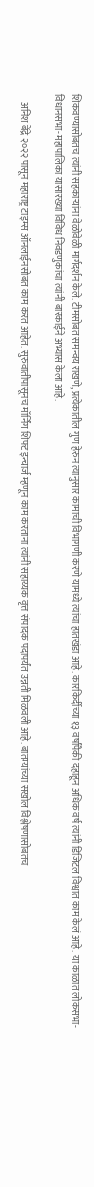शिकवण्यासोबतच त्यांनी सहकाऱ्यांना वेळोवेळी मार्गदर्शन केले. टीमसोबत समन्वय राखणे, प्रत्येकातील गुण हेरुन त्यानुसार कामाची विभागणी करणे यामध्ये त्यांचा हातखंडा आहे. कारकिर्दीच्या १३ वर्षांपैकी दहाहून अधिक वर्ष त्यांनी डिजिटल विश्वात काम केलं आहे. या काळात लोकसभा-विधानसभा-महापालिका यासारख्या विविध निवडणुकांचा त्यांनी बारकाईने अभ्यास केला आहे.

    अनिश बेंद्रे २०२२ पासून महाराष्ट्र टाइम्स ऑनलाईनसोबत काम करत आहेत. सुरुवातीपासूनच मॉर्निंग शिफ्ट इन्चार्ज म्हणून काम करताना त्यांनी सहाय्यक वृत्त संपादक पदापर्यंत उन्नती मिळवली आहे. बातम्यांच्या सखोल विश्लेषणासोबतच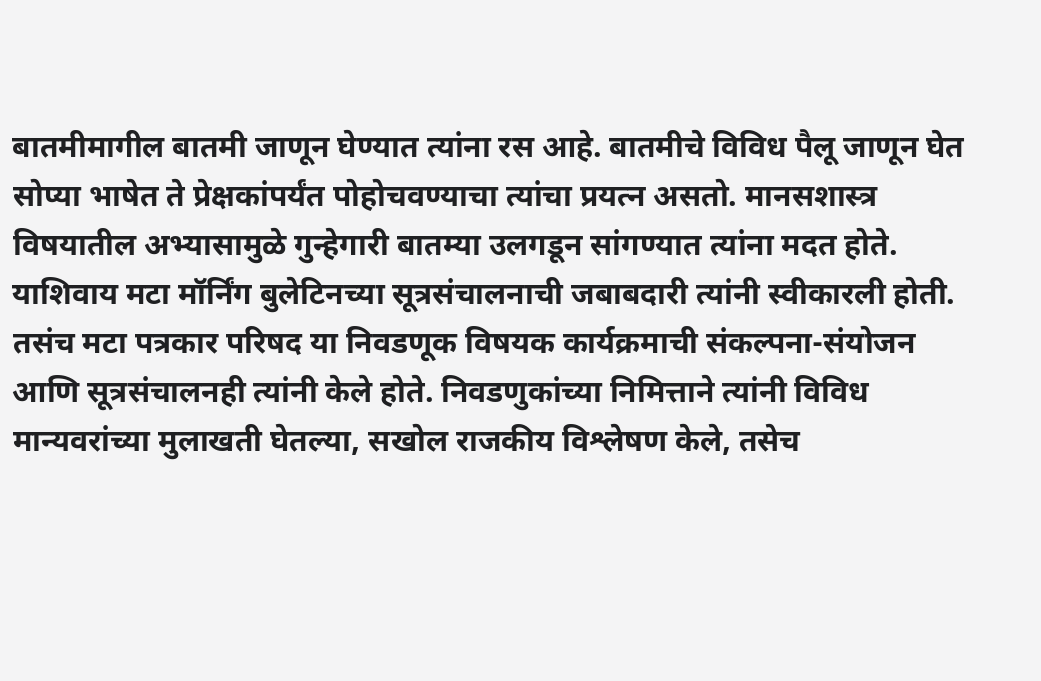बातमीमागील बातमी जाणून घेण्यात त्यांना रस आहे. बातमीचे विविध पैलू जाणून घेत सोप्या भाषेत ते प्रेक्षकांपर्यंत पोहोचवण्याचा त्यांचा प्रयत्न असतो. मानसशास्त्र विषयातील अभ्यासामुळे गुन्हेगारी बातम्या उलगडून सांगण्यात त्यांना मदत होते. याशिवाय मटा मॉर्निंग बुलेटिनच्या सूत्रसंचालनाची जबाबदारी त्यांनी स्वीकारली होती. तसंच मटा पत्रकार परिषद या निवडणूक विषयक कार्यक्रमाची संकल्पना-संयोजन आणि सूत्रसंचालनही त्यांनी केले होते. निवडणुकांच्या निमित्ताने त्यांनी विविध मान्यवरांच्या मुलाखती घेतल्या, सखोल राजकीय विश्लेषण केले, तसेच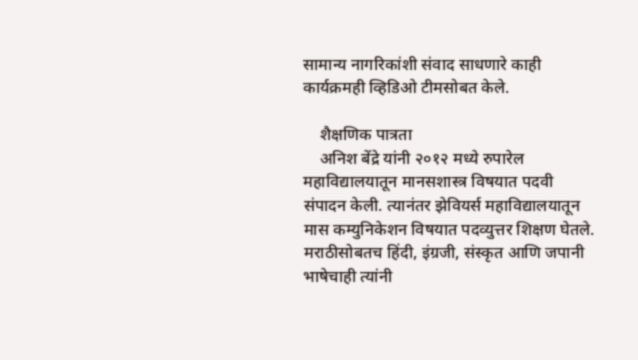सामान्य नागरिकांशी संवाद साधणारे काही कार्यक्रमही व्हिडिओ टीमसोबत केले.

    शैक्षणिक पात्रता
    अनिश बेंद्रे यांनी २०१२ मध्ये रुपारेल महाविद्यालयातून मानसशास्त्र विषयात पदवी संपादन केली. त्यानंतर झेवियर्स महाविद्यालयातून मास कम्युनिकेशन विषयात पदव्युत्तर शिक्षण घेतले. मराठीसोबतच हिंदी, इंग्रजी, संस्कृत आणि जपानी भाषेचाही त्यांनी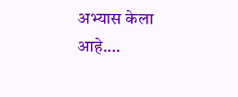अभ्यास केला आहे.…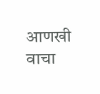आणखी वाचा